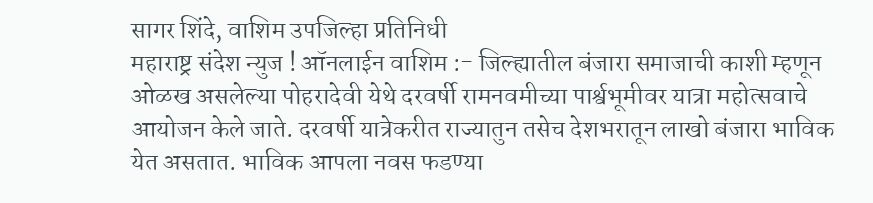सागर शिंदे, वाशिम उपजिल्हा प्रतिनिधी
महाराष्ट्र संदेश न्युज ! ऑनलाईन वाशिम :- जिल्ह्यातील बंजारा समाजाची काशी म्हणून ओळख असलेल्या पोहरादेवी येथे दरवर्षी रामनवमीच्या पार्श्वभूमीवर यात्रा महोत्सवाचे आयोजन केले जाते. दरवर्षी यात्रेकरीत राज्यातुन तसेच देशभरातून लाखो बंजारा भाविक येत असतात. भाविक आपला नवस फडण्या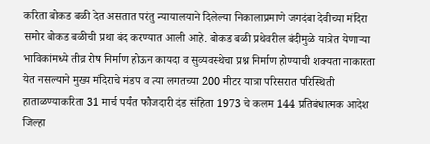करिता बोकड बळी देत असतात परंतु न्यायालयाने दिलेल्या निकालाप्रमाणे जगदंबा देवीच्या मंदिरा समोर बोकड बळीची प्रथा बंद करण्यात आली आहे. बोकड बळी प्रथेवरील बंदीमुळे यात्रेत येणाऱ्या भाविकांमध्ये तीव्र रोष निर्माण होऊन कायदा व सुव्यवस्थेचा प्रश्न निर्माण होण्याची शक्यता नाकारता येत नसल्याने मुख्य मंदिराचे मंडप व त्या लगतच्या 200 मीटर यात्रा परिसरात परिस्थिती हाताळण्याकरिता 31 मार्च पर्यंत फौजदारी दंड संहिता 1973 चे कलम 144 प्रतिबंधात्मक आदेश जिल्हा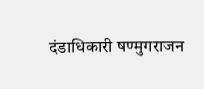दंडाधिकारी षण्मुगराजन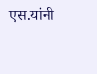एस.यांनी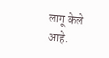लागू केले आहे.